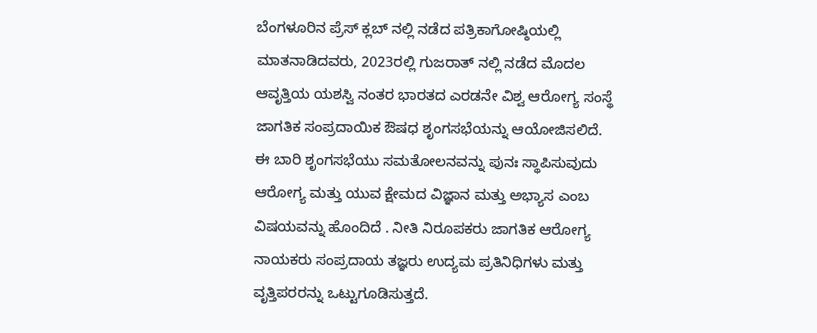ಬೆಂಗಳೂರಿನ ಪ್ರೆಸ್ ಕ್ಲಬ್ ನಲ್ಲಿ ನಡೆದ ಪತ್ರಿಕಾಗೋಷ್ಠಿಯಲ್ಲಿ ಮಾತನಾಡಿದವರು, 2023ರಲ್ಲಿ ಗುಜರಾತ್ ನಲ್ಲಿ ನಡೆದ ಮೊದಲ ಆವೃತ್ತಿಯ ಯಶಸ್ವಿ ನಂತರ ಭಾರತದ ಎರಡನೇ ವಿಶ್ವ ಆರೋಗ್ಯ ಸಂಸ್ಥೆ ಜಾಗತಿಕ ಸಂಪ್ರದಾಯಿಕ ಔಷಧ ಶೃಂಗಸಭೆಯನ್ನು ಆಯೋಜಿಸಲಿದೆ.
ಈ ಬಾರಿ ಶೃಂಗಸಭೆಯು ಸಮತೋಲನವನ್ನು ಪುನಃ ಸ್ಥಾಪಿಸುವುದು ಆರೋಗ್ಯ ಮತ್ತು ಯುವ ಕ್ಷೇಮದ ವಿಜ್ಞಾನ ಮತ್ತು ಅಭ್ಯಾಸ ಎಂಬ ವಿಷಯವನ್ನು ಹೊಂದಿದೆ . ನೀತಿ ನಿರೂಪಕರು ಜಾಗತಿಕ ಆರೋಗ್ಯ ನಾಯಕರು ಸಂಪ್ರದಾಯ ತಜ್ಞರು ಉದ್ಯಮ ಪ್ರತಿನಿಧಿಗಳು ಮತ್ತು ವೃತ್ತಿಪರರನ್ನು ಒಟ್ಟುಗೂಡಿಸುತ್ತದೆ.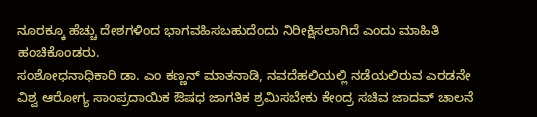ನೂರಕ್ಕೂ ಹೆಚ್ಚು ದೇಶಗಳಿಂದ ಭಾಗವಹಿಸಬಹುದೆಂದು ನಿರೀಕ್ಷಿಸಲಾಗಿದೆ ಎಂದು ಮಾಹಿತಿ ಹಂಚಿಕೊಂಡರು.
ಸಂಶೋಧನಾಧಿಕಾರಿ ಡಾ. ಎಂ ಕಣ್ಣನ್ ಮಾತನಾಡಿ, ನವದೆಹಲಿಯಲ್ಲಿ ನಡೆಯಲಿರುವ ಎರಡನೇ ವಿಶ್ವ ಆರೋಗ್ಯ ಸಾಂಪ್ರದಾಯಿಕ ಔಷಧ ಜಾಗತಿಕ ಶ್ರಮಿಸಬೇಕು ಕೇಂದ್ರ ಸಚಿವ ಜಾದವ್ ಚಾಲನೆ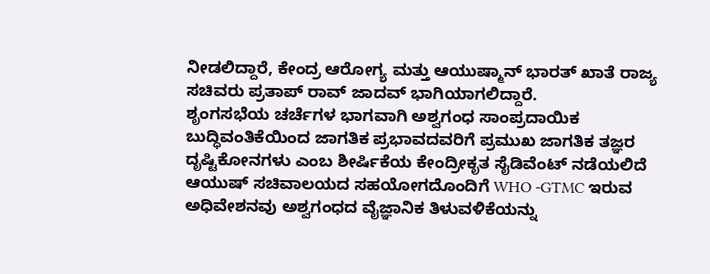ನೀಡಲಿದ್ದಾರೆ, ಕೇಂದ್ರ ಆರೋಗ್ಯ ಮತ್ತು ಆಯುಷ್ಮಾನ್ ಭಾರತ್ ಖಾತೆ ರಾಜ್ಯ ಸಚಿವರು ಪ್ರತಾಪ್ ರಾವ್ ಜಾದವ್ ಭಾಗಿಯಾಗಲಿದ್ದಾರೆ.
ಶೃಂಗಸಭೆಯ ಚರ್ಚೆಗಳ ಭಾಗವಾಗಿ ಅಶ್ವಗಂಧ ಸಾಂಪ್ರದಾಯಿಕ ಬುದ್ಧಿವಂತಿಕೆಯಿಂದ ಜಾಗತಿಕ ಪ್ರಭಾವದವರಿಗೆ ಪ್ರಮುಖ ಜಾಗತಿಕ ತಜ್ಞರ ದೃಷ್ಟಿಕೋನಗಳು ಎಂಬ ಶೀರ್ಷಿಕೆಯ ಕೇಂದ್ರೀಕೃತ ಸೈಡಿವೆಂಟ್ ನಡೆಯಲಿದೆ ಆಯುಷ್ ಸಚಿವಾಲಯದ ಸಹಯೋಗದೊಂದಿಗೆ WHO -GTMC ಇರುವ ಅಧಿವೇಶನವು ಅಶ್ವಗಂಧದ ವೈಜ್ಞಾನಿಕ ತಿಳುವಳಿಕೆಯನ್ನು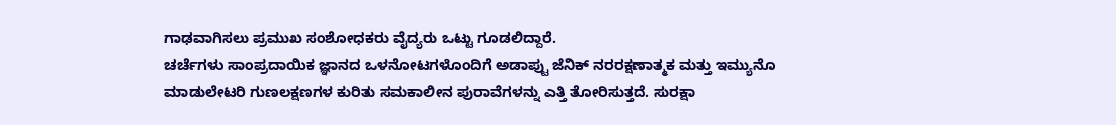ಗಾಢವಾಗಿಸಲು ಪ್ರಮುಖ ಸಂಶೋಧಕರು ವೈದ್ಯರು ಒಟ್ಟು ಗೂಡಲಿದ್ದಾರೆ.
ಚರ್ಚೆಗಳು ಸಾಂಪ್ರದಾಯಿಕ ಜ್ಞಾನದ ಒಳನೋಟಗಳೊಂದಿಗೆ ಅಡಾಪ್ಟು ಜೆನಿಕ್ ನರರಕ್ಷಣಾತ್ಮಕ ಮತ್ತು ಇಮ್ಯುನೊ ಮಾಡುಲೇಟರಿ ಗುಣಲಕ್ಷಣಗಳ ಕುರಿತು ಸಮಕಾಲೀನ ಪುರಾವೆಗಳನ್ನು ಎತ್ತಿ ತೋರಿಸುತ್ತದೆ. ಸುರಕ್ಷಾ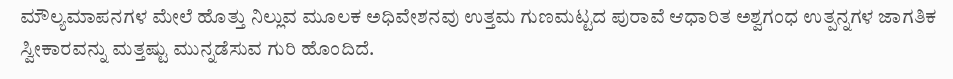ಮೌಲ್ಯಮಾಪನಗಳ ಮೇಲೆ ಹೊತ್ತು ನಿಲ್ಲುವ ಮೂಲಕ ಅಧಿವೇಶನವು ಉತ್ತಮ ಗುಣಮಟ್ಟದ ಪುರಾವೆ ಆಧಾರಿತ ಅಶ್ವಗಂಧ ಉತ್ಪನ್ನಗಳ ಜಾಗತಿಕ ಸ್ವೀಕಾರವನ್ನು ಮತ್ತಷ್ಟು ಮುನ್ನಡೆಸುವ ಗುರಿ ಹೊಂದಿದೆ.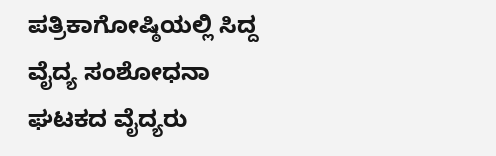ಪತ್ರಿಕಾಗೋಷ್ಠಿಯಲ್ಲಿ ಸಿದ್ದ ವೈದ್ಯ ಸಂಶೋಧನಾ ಘಟಕದ ವೈದ್ಯರು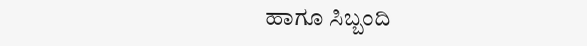ಹಾಗೂ ಸಿಬ್ಬಂದಿ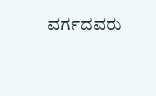ವರ್ಗದವರು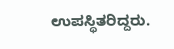ಉಪಸ್ಥಿತರಿದ್ದರು.